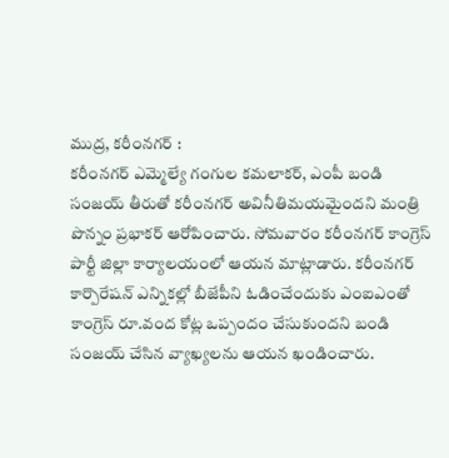ముద్ర, కరీంనగర్ :
కరీంనగర్ ఎమ్మెల్యే గంగుల కమలాకర్, ఎంపీ బండి సంజయ్ తీరుతో కరీంనగర్ అవినీతిమయమైందని మంత్రి పొన్నం ప్రభాకర్ ఆరోపించారు. సోమవారం కరీంనగర్ కాంగ్రెస్ పార్టీ జిల్లా కార్యాలయంలో ఆయన మాట్లాడారు. కరీంనగర్ కార్పొరేషన్ ఎన్నికల్లో బీజేపీని ఓడించేందుకు ఎంఐఎంతో కాంగ్రెస్ రూ.వంద కోట్ల ఒప్పందం చేసుకుందని బండి సంజయ్ చేసిన వ్యాఖ్యలను ఆయన ఖండించారు.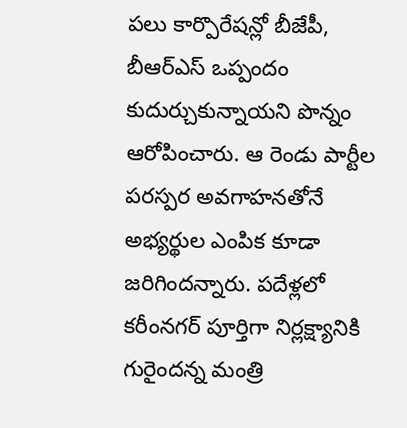పలు కార్పొరేషన్లో బీజేపీ, బీఆర్ఎస్ ఒప్పందం కుదుర్చుకున్నాయని పొన్నం ఆరోపించారు. ఆ రెండు పార్టీల పరస్పర అవగాహనతోనే అభ్యర్థుల ఎంపిక కూడా జరిగిందన్నారు. పదేళ్లలో కరీంనగర్ పూర్తిగా నిర్లక్ష్యానికి గురైందన్న మంత్రి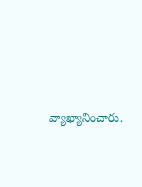వ్యాఖ్యానించారు.